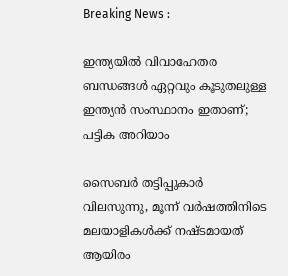Breaking News :

ഇന്ത്യയില്‍ വിവാഹേതര ബന്ധങ്ങള്‍ ഏറ്റവും കൂടുതലുള്ള ഇന്ത്യന്‍ സംസ്ഥാനം ഇതാണ്; പട്ടിക അറിയാം

സൈബര്‍ തട്ടിപ്പുകാര്‍ വിലസുന്നു, മൂന്ന് വര്‍ഷത്തിനിടെ മലയാളികള്‍ക്ക് നഷ്ടമായത് ആയിരം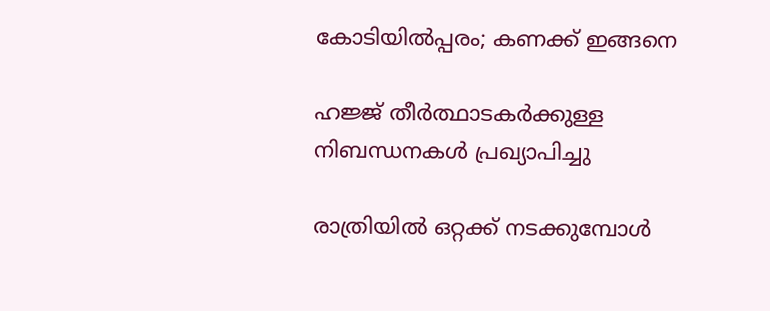കോടിയില്‍പ്പരം; കണക്ക് ഇങ്ങനെ

ഹജ്ജ് തീർത്ഥാടകർക്കുള്ള നിബന്ധനകൾ പ്രഖ്യാപിച്ചു

രാത്രിയിൽ ഒറ്റക്ക് നടക്കുമ്പോൾ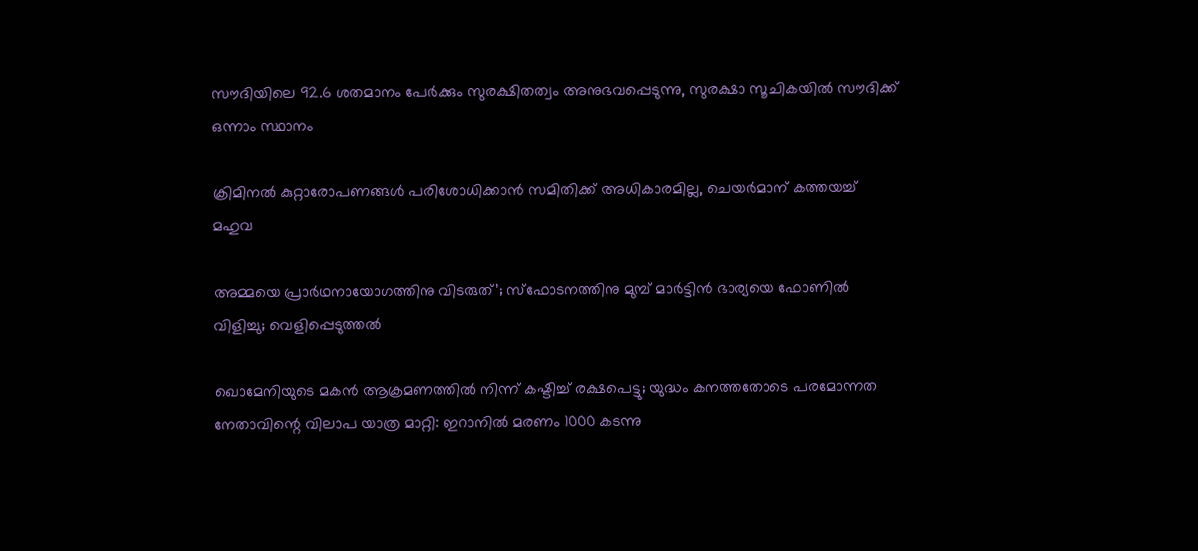സൗദിയിലെ 92.6 ശതമാനം പേർക്കും സുരക്ഷിതത്വം അനുഭവപ്പെടുന്നു, സുരക്ഷാ സൂചികയിൽ സൗദിക്ക് ഒന്നാം സ്ഥാനം

ക്രിമിനല്‍ കുറ്റാരോപണങ്ങള്‍ പരിശോധിക്കാന്‍ സമിതിക്ക്‌ അധികാരമില്ല, ചെയര്‍മാന്‌ കത്തയച്ച് മഹുവ

അമ്മയെ പ്രാര്‍ഥനായോഗത്തിനു വിടരുത്’; സ്‌ഫോടനത്തിനു മുമ്പ് മാര്‍ട്ടിന്‍ ഭാര്യയെ ഫോണില്‍ വിളിച്ചു; വെളിപ്പെടുത്തല്‍

ഖൊമേനിയുടെ മകന്‍ ആക്രമണത്തില്‍ നിന്ന് കഷ്ടിച്ച് രക്ഷപെട്ടു; യുദ്ധം കനത്തതോടെ പരമോന്നത നേതാവിന്റെ വിലാപ യാത്ര മാറ്റി: ഇറാനില്‍ മരണം 1000 കടന്നു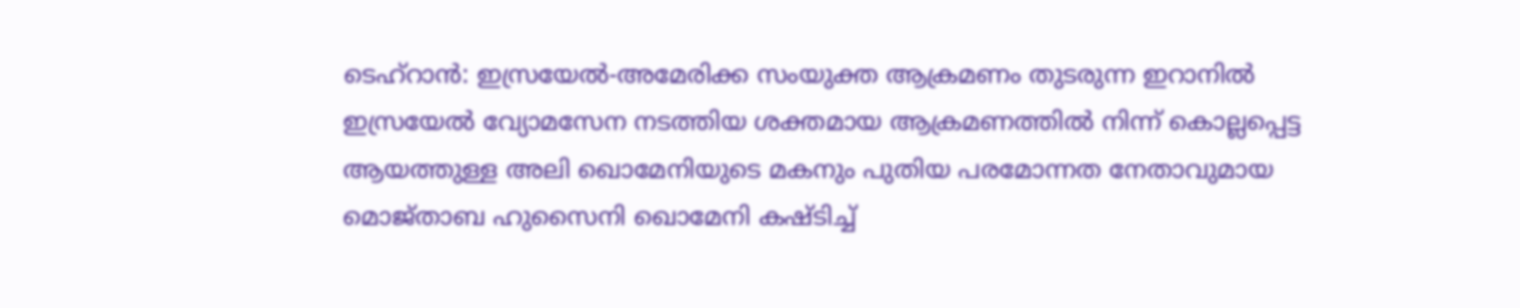ടെഹ്‌റാന്‍: ഇസ്രയേല്‍-അമേരിക്ക സംയുക്ത ആക്രമണം തുടരുന്ന ഇറാനില്‍ ഇസ്രയേല്‍ വ്യോമസേന നടത്തിയ ശക്തമായ ആക്രമണത്തില്‍ നിന്ന് കൊല്ലപ്പെട്ട ആയത്തുള്ള അലി ഖൊമേനിയുടെ മകനും പുതിയ പരമോന്നത നേതാവുമായ മൊജ്താബ ഹുസൈനി ഖൊമേനി കഷ്ടിച്ച്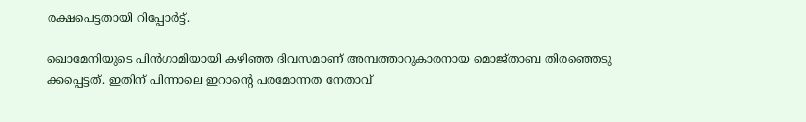രക്ഷപെട്ടതായി റിപ്പോര്‍ട്ട്.

ഖൊമേനിയുടെ പിന്‍ഗാമിയായി കഴിഞ്ഞ ദിവസമാണ് അമ്പത്താറുകാരനായ മൊജ്താബ തിരഞ്ഞെടു ക്കപ്പെട്ടത്. ഇതിന് പിന്നാലെ ഇറാന്റെ പരമോന്നത നേതാവ്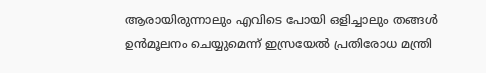ആരായിരുന്നാലും എവിടെ പോയി ഒളിച്ചാലും തങ്ങള്‍ ഉന്‍മൂലനം ചെയ്യുമെന്ന് ഇസ്രയേല്‍ പ്രതിരോധ മന്ത്രി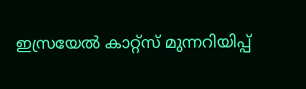ഇസ്രയേല്‍ കാറ്റ്‌സ് മുന്നറിയിപ്പ്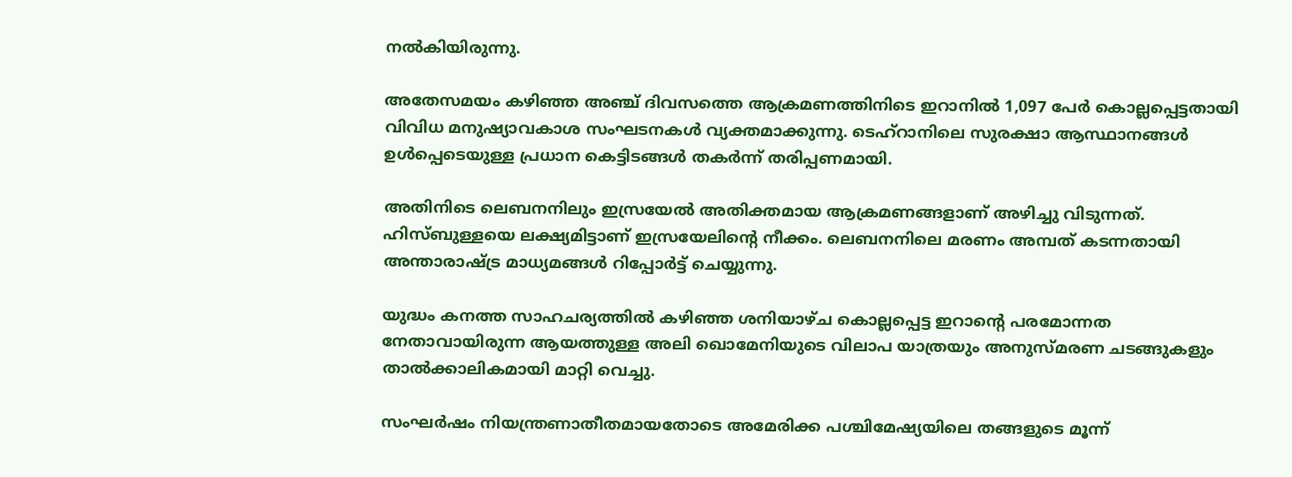നല്‍കിയിരുന്നു.

അതേസമയം കഴിഞ്ഞ അഞ്ച് ദിവസത്തെ ആക്രമണത്തിനിടെ ഇറാനില്‍ 1,097 പേര്‍ കൊല്ലപ്പെട്ടതായി വിവിധ മനുഷ്യാവകാശ സംഘടനകള്‍ വ്യക്തമാക്കുന്നു. ടെഹ്റാനിലെ സുരക്ഷാ ആസ്ഥാനങ്ങള്‍ ഉള്‍പ്പെടെയുള്ള പ്രധാന കെട്ടിടങ്ങള്‍ തകര്‍ന്ന് തരിപ്പണമായി.

അതിനിടെ ലെബനനിലും ഇസ്രയേല്‍ അതിക്തമായ ആക്രമണങ്ങളാണ് അഴിച്ചു വിടുന്നത്. ഹിസ്ബുള്ളയെ ലക്ഷ്യമിട്ടാണ് ഇസ്രയേലിന്റെ നീക്കം. ലെബനനിലെ മരണം അമ്പത് കടന്നതായി അന്താരാഷ്ട്ര മാധ്യമങ്ങള്‍ റിപ്പോര്‍ട്ട് ചെയ്യുന്നു.

യുദ്ധം കനത്ത സാഹചര്യത്തില്‍ കഴിഞ്ഞ ശനിയാഴ്ച കൊല്ലപ്പെട്ട ഇറാന്റെ പരമോന്നത നേതാവായിരുന്ന ആയത്തുള്ള അലി ഖൊമേനിയുടെ വിലാപ യാത്രയും അനുസ്മരണ ചടങ്ങുകളും താല്‍ക്കാലികമായി മാറ്റി വെച്ചു.

സംഘര്‍ഷം നിയന്ത്രണാതീതമായതോടെ അമേരിക്ക പശ്ചിമേഷ്യയിലെ തങ്ങളുടെ മൂന്ന്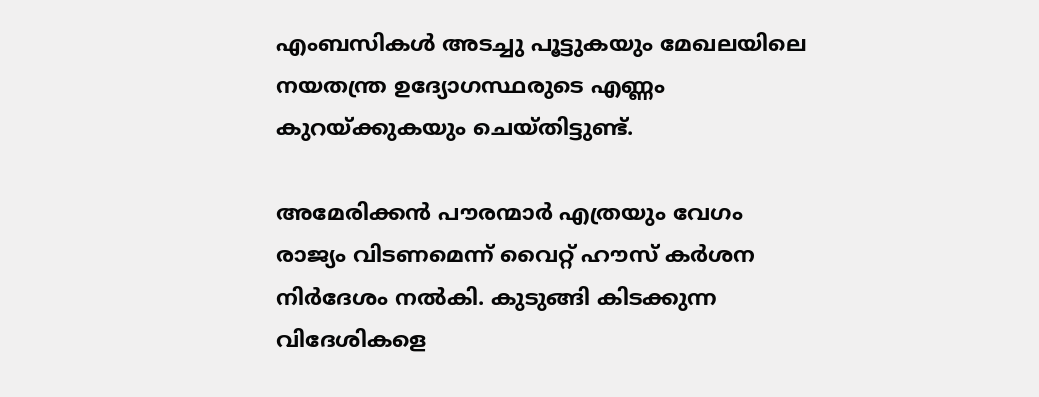എംബസികള്‍ അടച്ചു പൂട്ടുകയും മേഖലയിലെ നയതന്ത്ര ഉദ്യോഗസ്ഥരുടെ എണ്ണം കുറയ്ക്കുകയും ചെയ്തിട്ടുണ്ട്.

അമേരിക്കന്‍ പൗരന്മാര്‍ എത്രയും വേഗം രാജ്യം വിടണമെന്ന് വൈറ്റ് ഹൗസ് കര്‍ശന നിര്‍ദേശം നല്‍കി. കുടുങ്ങി കിടക്കുന്ന വിദേശികളെ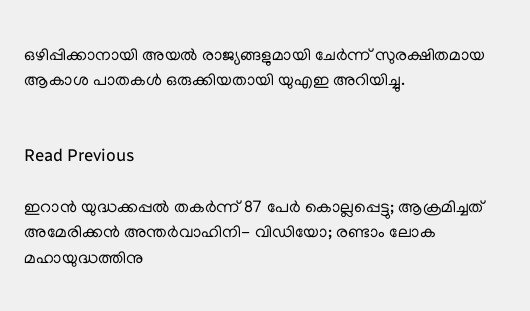ഒഴിപ്പിക്കാനായി അയല്‍ രാജ്യങ്ങളുമായി ചേര്‍ന്ന് സുരക്ഷിതമായ ആകാശ പാതകള്‍ ഒരുക്കിയതായി യുഎഇ അറിയിച്ചു.


Read Previous

ഇറാന്‍ യുദ്ധക്കപ്പല്‍ തകര്‍ന്ന് 87 പേര്‍ കൊല്ലപ്പെട്ടു; ആക്രമിച്ചത് അമേരിക്കന്‍ അന്തര്‍വാഹിനി- വിഡിയോ; രണ്ടാം ലോക മഹായുദ്ധത്തിനു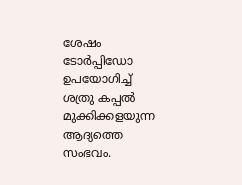ശേഷം ടോർപ്പിഡോ ഉപയോഗിച്ച് ശത്രു കപ്പൽ മുക്കിക്കളയുന്ന ആദ്യത്തെ സംഭവം.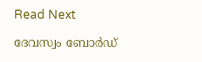Read Next

ദേവസ്വം ബോര്‍ഡ്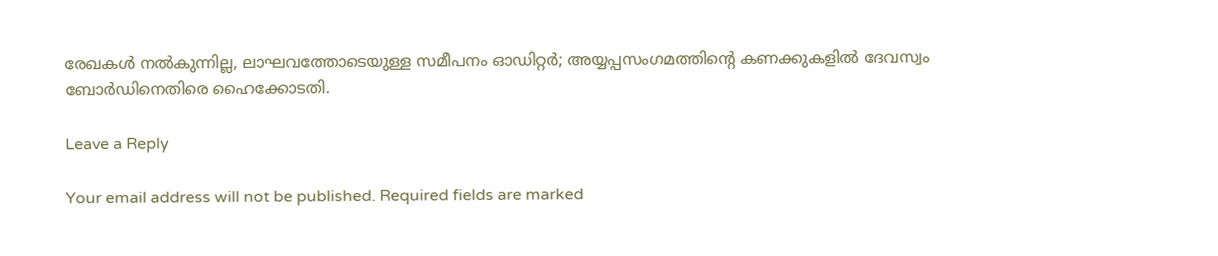രേഖകൾ നൽകുന്നില്ല, ലാഘവത്തോടെയുള്ള സമീപനം ഓഡിറ്റര്‍; അയ്യപ്പസംഗമത്തിന്റെ കണക്കുകളിൽ ദേവസ്വം ബോർഡിനെതിരെ ഹൈക്കോടതി.

Leave a Reply

Your email address will not be published. Required fields are marked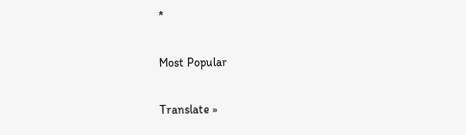*

Most Popular

Translate »